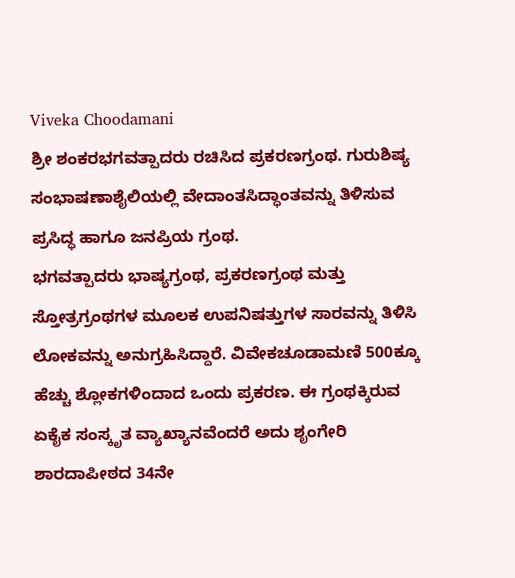Viveka Choodamani
ಶ್ರೀ ಶಂಕರಭಗವತ್ಪಾದರು ರಚಿಸಿದ ಪ್ರಕರಣಗ್ರಂಥ. ಗುರುಶಿಷ್ಯ ಸಂಭಾಷಣಾಶೈಲಿಯಲ್ಲಿ ವೇದಾಂತಸಿದ್ಧಾಂತವನ್ನು ತಿಳಿಸುವ ಪ್ರಸಿದ್ಧ ಹಾಗೂ ಜನಪ್ರಿಯ ಗ್ರಂಥ.
ಭಗವತ್ಪಾದರು ಭಾಷ್ಯಗ್ರಂಥ, ಪ್ರಕರಣಗ್ರಂಥ ಮತ್ತು ಸ್ತೋತ್ರಗ್ರಂಥಗಳ ಮೂಲಕ ಉಪನಿಷತ್ತುಗಳ ಸಾರವನ್ನು ತಿಳಿಸಿ ಲೋಕವನ್ನು ಅನುಗ್ರಹಿಸಿದ್ದಾರೆ. ವಿವೇಕಚೂಡಾಮಣಿ 500ಕ್ಕೂ ಹೆಚ್ಚು ಶ್ಲೋಕಗಳಿಂದಾದ ಒಂದು ಪ್ರಕರಣ. ಈ ಗ್ರಂಥಕ್ಕಿರುವ ಏಕೈಕ ಸಂಸ್ಕೃತ ವ್ಯಾಖ್ಯಾನವೆಂದರೆ ಅದು ಶೃಂಗೇರಿ ಶಾರದಾಪೀಠದ 34ನೇ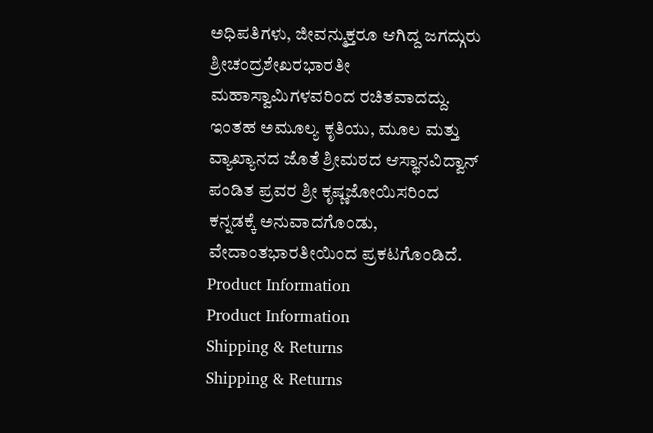ಅಧಿಪತಿಗಳು, ಜೀವನ್ಮುಕ್ತರೂ ಆಗಿದ್ದ ಜಗದ್ಗುರು ಶ್ರೀಚಂದ್ರಶೇಖರಭಾರತೀ ಮಹಾಸ್ವಾಮಿಗಳವರಿಂದ ರಚಿತವಾದದ್ದು.
ಇಂತಹ ಅಮೂಲ್ಯ ಕೃತಿಯು, ಮೂಲ ಮತ್ತು ವ್ಯಾಖ್ಯಾನದ ಜೊತೆ ಶ್ರೀಮಠದ ಆಸ್ಥಾನವಿದ್ವಾನ್ ಪಂಡಿತ ಪ್ರವರ ಶ್ರೀ ಕೃಷ್ಣಜೋಯಿಸರಿಂದ ಕನ್ನಡಕ್ಕೆ ಅನುವಾದಗೊಂಡು, ವೇದಾಂತಭಾರತೀಯಿಂದ ಪ್ರಕಟಗೊಂಡಿದೆ.
Product Information
Product Information
Shipping & Returns
Shipping & Returns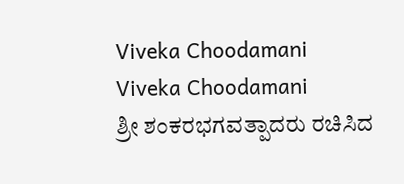Viveka Choodamani
Viveka Choodamani
ಶ್ರೀ ಶಂಕರಭಗವತ್ಪಾದರು ರಚಿಸಿದ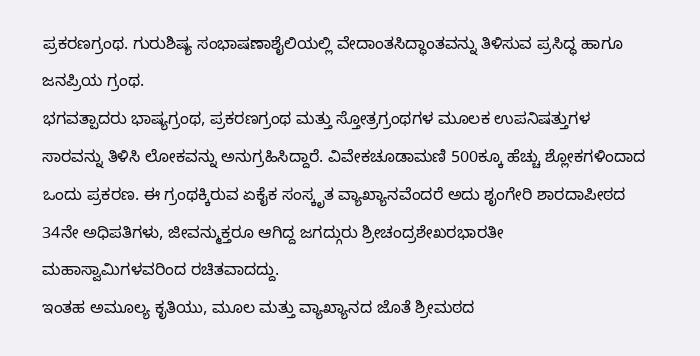ಪ್ರಕರಣಗ್ರಂಥ. ಗುರುಶಿಷ್ಯ ಸಂಭಾಷಣಾಶೈಲಿಯಲ್ಲಿ ವೇದಾಂತಸಿದ್ಧಾಂತವನ್ನು ತಿಳಿಸುವ ಪ್ರಸಿದ್ಧ ಹಾಗೂ ಜನಪ್ರಿಯ ಗ್ರಂಥ.
ಭಗವತ್ಪಾದರು ಭಾಷ್ಯಗ್ರಂಥ, ಪ್ರಕರಣಗ್ರಂಥ ಮತ್ತು ಸ್ತೋತ್ರಗ್ರಂಥಗಳ ಮೂಲಕ ಉಪನಿಷತ್ತುಗಳ ಸಾರವನ್ನು ತಿಳಿಸಿ ಲೋಕವನ್ನು ಅನುಗ್ರಹಿಸಿದ್ದಾರೆ. ವಿವೇಕಚೂಡಾಮಣಿ 500ಕ್ಕೂ ಹೆಚ್ಚು ಶ್ಲೋಕಗಳಿಂದಾದ ಒಂದು ಪ್ರಕರಣ. ಈ ಗ್ರಂಥಕ್ಕಿರುವ ಏಕೈಕ ಸಂಸ್ಕೃತ ವ್ಯಾಖ್ಯಾನವೆಂದರೆ ಅದು ಶೃಂಗೇರಿ ಶಾರದಾಪೀಠದ 34ನೇ ಅಧಿಪತಿಗಳು, ಜೀವನ್ಮುಕ್ತರೂ ಆಗಿದ್ದ ಜಗದ್ಗುರು ಶ್ರೀಚಂದ್ರಶೇಖರಭಾರತೀ ಮಹಾಸ್ವಾಮಿಗಳವರಿಂದ ರಚಿತವಾದದ್ದು.
ಇಂತಹ ಅಮೂಲ್ಯ ಕೃತಿಯು, ಮೂಲ ಮತ್ತು ವ್ಯಾಖ್ಯಾನದ ಜೊತೆ ಶ್ರೀಮಠದ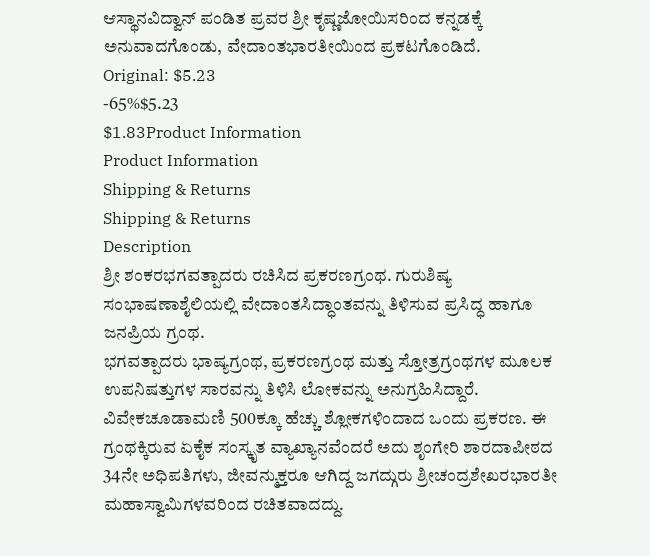ಆಸ್ಥಾನವಿದ್ವಾನ್ ಪಂಡಿತ ಪ್ರವರ ಶ್ರೀ ಕೃಷ್ಣಜೋಯಿಸರಿಂದ ಕನ್ನಡಕ್ಕೆ ಅನುವಾದಗೊಂಡು, ವೇದಾಂತಭಾರತೀಯಿಂದ ಪ್ರಕಟಗೊಂಡಿದೆ.
Original: $5.23
-65%$5.23
$1.83Product Information
Product Information
Shipping & Returns
Shipping & Returns
Description
ಶ್ರೀ ಶಂಕರಭಗವತ್ಪಾದರು ರಚಿಸಿದ ಪ್ರಕರಣಗ್ರಂಥ. ಗುರುಶಿಷ್ಯ ಸಂಭಾಷಣಾಶೈಲಿಯಲ್ಲಿ ವೇದಾಂತಸಿದ್ಧಾಂತವನ್ನು ತಿಳಿಸುವ ಪ್ರಸಿದ್ಧ ಹಾಗೂ ಜನಪ್ರಿಯ ಗ್ರಂಥ.
ಭಗವತ್ಪಾದರು ಭಾಷ್ಯಗ್ರಂಥ, ಪ್ರಕರಣಗ್ರಂಥ ಮತ್ತು ಸ್ತೋತ್ರಗ್ರಂಥಗಳ ಮೂಲಕ ಉಪನಿಷತ್ತುಗಳ ಸಾರವನ್ನು ತಿಳಿಸಿ ಲೋಕವನ್ನು ಅನುಗ್ರಹಿಸಿದ್ದಾರೆ. ವಿವೇಕಚೂಡಾಮಣಿ 500ಕ್ಕೂ ಹೆಚ್ಚು ಶ್ಲೋಕಗಳಿಂದಾದ ಒಂದು ಪ್ರಕರಣ. ಈ ಗ್ರಂಥಕ್ಕಿರುವ ಏಕೈಕ ಸಂಸ್ಕೃತ ವ್ಯಾಖ್ಯಾನವೆಂದರೆ ಅದು ಶೃಂಗೇರಿ ಶಾರದಾಪೀಠದ 34ನೇ ಅಧಿಪತಿಗಳು, ಜೀವನ್ಮುಕ್ತರೂ ಆಗಿದ್ದ ಜಗದ್ಗುರು ಶ್ರೀಚಂದ್ರಶೇಖರಭಾರತೀ ಮಹಾಸ್ವಾಮಿಗಳವರಿಂದ ರಚಿತವಾದದ್ದು.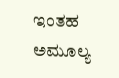ಇಂತಹ ಅಮೂಲ್ಯ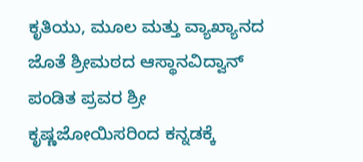ಕೃತಿಯು, ಮೂಲ ಮತ್ತು ವ್ಯಾಖ್ಯಾನದ ಜೊತೆ ಶ್ರೀಮಠದ ಆಸ್ಥಾನವಿದ್ವಾನ್ ಪಂಡಿತ ಪ್ರವರ ಶ್ರೀ ಕೃಷ್ಣಜೋಯಿಸರಿಂದ ಕನ್ನಡಕ್ಕೆ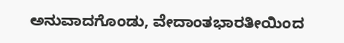ಅನುವಾದಗೊಂಡು, ವೇದಾಂತಭಾರತೀಯಿಂದ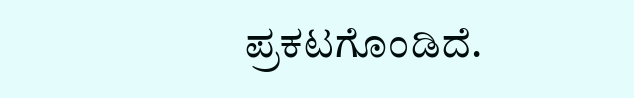ಪ್ರಕಟಗೊಂಡಿದೆ.